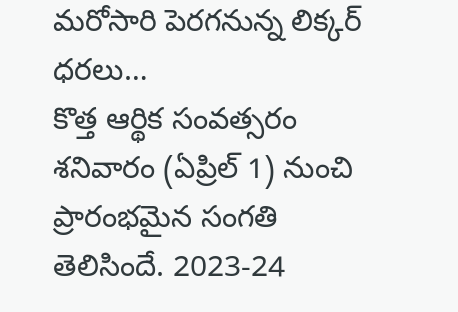మరోసారి పెరగనున్న లిక్కర్ ధరలు…
కొత్త ఆర్థిక సంవత్సరం శనివారం (ఏప్రిల్ 1) నుంచి ప్రారంభమైన సంగతి తెలిసిందే. 2023-24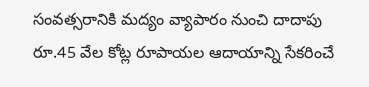సంవత్సరానికి మద్యం వ్యాపారం నుంచి దాదాపు రూ.45 వేల కోట్ల రూపాయల ఆదాయాన్ని సేకరించే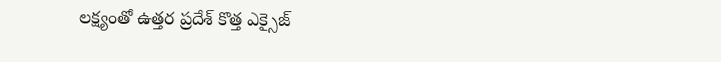లక్ష్యంతో ఉత్తర ప్రదేశ్ కొత్త ఎక్సైజ్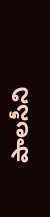పాలసీని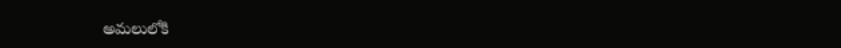అమలులోకి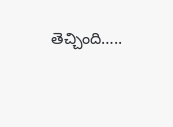తెచ్చింది…..